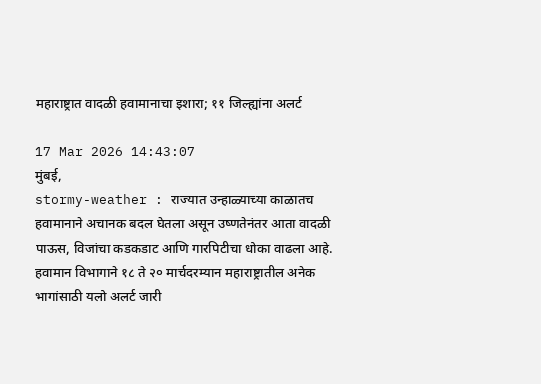महाराष्ट्रात वादळी हवामानाचा इशारा; ११ जिल्ह्यांना अलर्ट

17 Mar 2026 14:43:07
मुंबई,
stormy-weather : राज्यात उन्हाळ्याच्या काळातच हवामानाने अचानक बदल घेतला असून उष्णतेनंतर आता वादळी पाऊस, विजांचा कडकडाट आणि गारपिटीचा धोका वाढला आहे. हवामान विभागाने १८ ते २० मार्चदरम्यान महाराष्ट्रातील अनेक भागांसाठी यलो अलर्ट जारी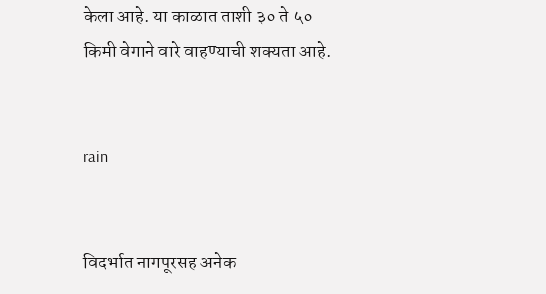केला आहे. या काळात ताशी ३० ते ५० किमी वेगाने वारे वाहण्याची शक्यता आहे.


rain


विदर्भात नागपूरसह अनेक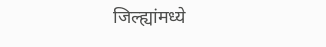जिल्ह्यांमध्ये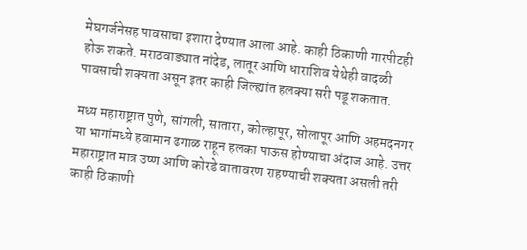मेघगर्जनेसह पावसाचा इशारा देण्यात आला आहे. काही ठिकाणी गारपीटही होऊ शकते. मराठवाड्यात नांदेड, लातूर आणि धाराशिव येथेही वादळी पावसाची शक्यता असून इतर काही जिल्ह्यांत हलक्या सरी पडू शकतात.

मध्य महाराष्ट्रात पुणे, सांगली, सातारा, कोल्हापूर, सोलापूर आणि अहमदनगर या भागांमध्ये हवामान ढगाळ राहून हलका पाऊस होण्याचा अंदाज आहे. उत्तर महाराष्ट्रात मात्र उष्ण आणि कोरडे वातावरण राहण्याची शक्यता असली तरी काही ठिकाणी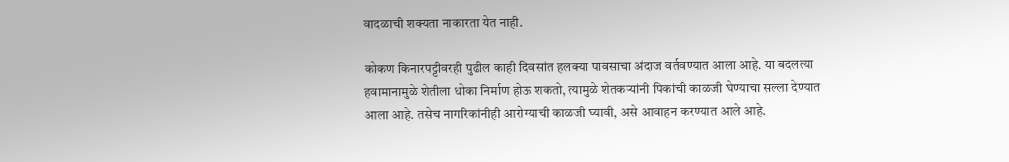वादळाची शक्यता नाकारता येत नाही.

कोकण किनारपट्टीवरही पुढील काही दिवसांत हलक्या पावसाचा अंदाज वर्तवण्यात आला आहे. या बदलत्या हवामानामुळे शेतीला धोका निर्माण होऊ शकतो, त्यामुळे शेतकऱ्यांनी पिकांची काळजी घेण्याचा सल्ला देण्यात आला आहे. तसेच नागरिकांनीही आरोग्याची काळजी घ्यावी, असे आवाहन करण्यात आले आहे.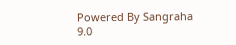Powered By Sangraha 9.0